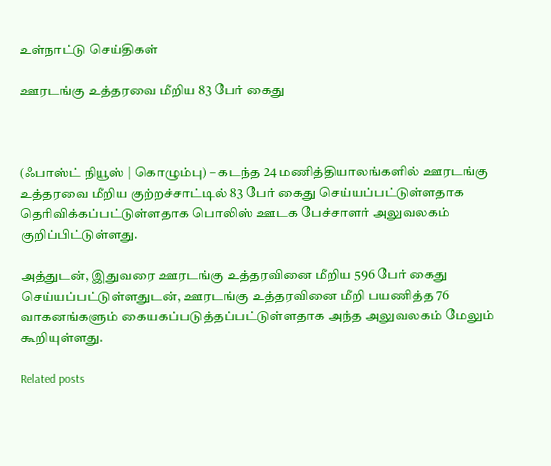உள்நாட்டு செய்திகள்

ஊரடங்கு உத்தரவை மீறிய 83 பேர் கைது



(ஃபாஸ்ட் நியூஸ் | கொழும்பு) – கடந்த 24 மணித்தியாலங்களில் ஊரடங்கு உத்தரவை மீறிய குற்றச்சாட்டில் 83 பேர் கைது செய்யப்பட்டுள்ளதாக தெரிவிக்கப்பட்டுள்ளதாக பொலிஸ் ஊடக பேச்சாளர் அலுவலகம் குறிப்பிட்டுள்ளது.

அத்துடன், இதுவரை ஊரடங்கு உத்தரவினை மீறிய 596 பேர் கைது செய்யப்பட்டுள்ளதுடன், ஊரடங்கு உத்தரவினை மீறி பயணித்த 76 வாகனங்களும் கையகப்படுத்தப்பட்டுள்ளதாக அந்த அலுவலகம் மேலும் கூறியுள்ளது.

Related posts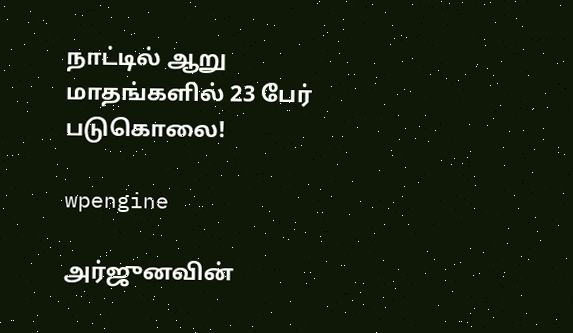நாட்டில் ஆறு மாதங்களில் 23 பேர் படுகொலை!

wpengine

அர்ஜுனவின்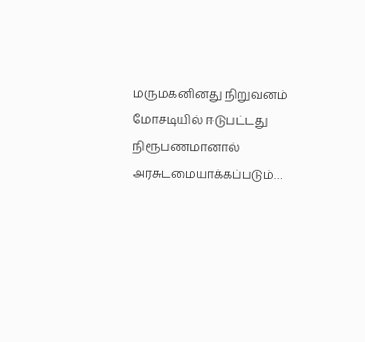மருமகனினது நிறுவனம் மோசடியில் ஈடுபட்டது நிரூபணமானால் அரசுடமையாக்கப்படும்…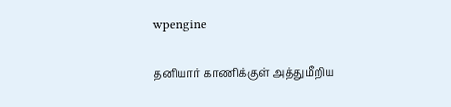wpengine

தனியார் காணிக்குள் அத்துமீறிய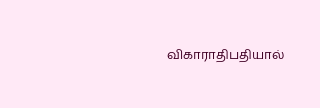விகாராதிபதியால்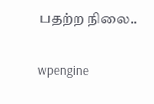பதற்ற நிலை..

wpengine